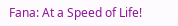Fana: At a Speed of Life!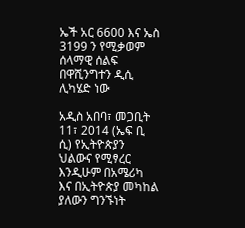ኤች አር 6600 እና ኤስ 3199 ን የሚቃወም ሰላማዊ ሰልፍ በዋሺንግተን ዲሲ ሊካሄድ ነው

አዲስ አበባ፣ መጋቢት 11፣ 2014 (ኤፍ ቢ ሲ) የኢትዮጵያን ህልውና የሚፃረር እንዲሁም በአሜሪካ እና በኢትዮጵያ መካከል ያለውን ግንኙነት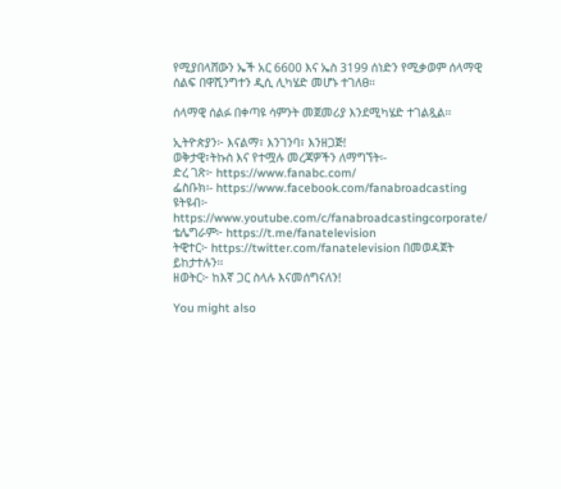የሚያበላሸውን ኤች አር 6600 እና ኤስ 3199 ሰነድን የሚቃወም ሰላማዊ ሰልፍ በዋሺንግተን ዲሲ ሊካሄድ መሆኑ ተገለፀ፡፡

ሰላማዊ ሰልፉ በቀጣዩ ሳምንት መጀመሪያ እንደሚካሄድ ተገልጿል፡፡

ኢትዮጵያን፦ እናልማ፣ እንገንባ፣ እንዘጋጅ!
ወቅታዊ፣ትኩስ እና የተሟሉ መረጃዎችን ለማግኘት፡-
ድረ ገጽ፦ https://www.fanabc.com/
ፌስቡክ፡- https://www.facebook.com/fanabroadcasting
ዩትዩብ፦ https://www.youtube.com/c/fanabroadcastingcorporate/
ቴሌግራም፦ https://t.me/fanatelevision
ትዊተር፦ https://twitter.com/fanatelevision በመወዳጀት ይከታተሉን፡፡
ዘወትር፦ ከእኛ ጋር ስላሉ እናመሰግናለን!

You might also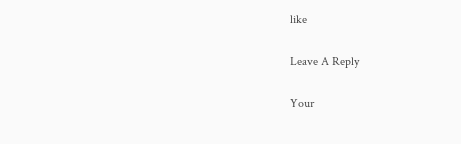like

Leave A Reply

Your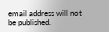email address will not be published.